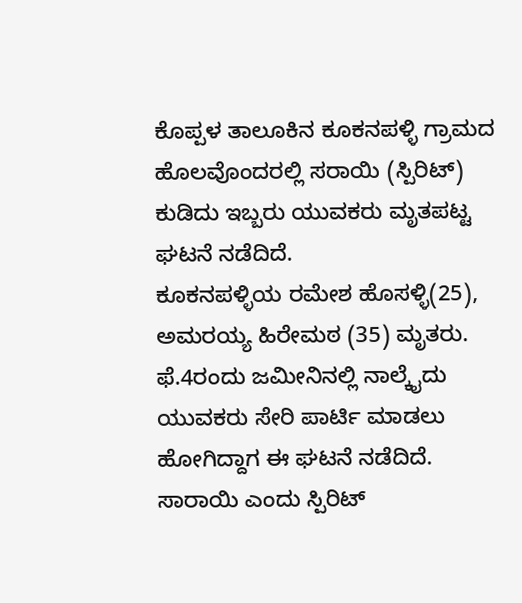ಕೊಪ್ಪಳ ತಾಲೂಕಿನ ಕೂಕನಪಳ್ಳಿ ಗ್ರಾಮದ ಹೊಲವೊಂದರಲ್ಲಿ ಸರಾಯಿ (ಸ್ಪಿರಿಟ್) ಕುಡಿದು ಇಬ್ಬರು ಯುವಕರು ಮೃತಪಟ್ಟ ಘಟನೆ ನಡೆದಿದೆ.
ಕೂಕನಪಳ್ಳಿಯ ರಮೇಶ ಹೊಸಳ್ಳಿ(25), ಅಮರಯ್ಯ ಹಿರೇಮಠ (35) ಮೃತರು. ಫೆ.4ರಂದು ಜಮೀನಿನಲ್ಲಿ ನಾಲ್ಕೈದು ಯುವಕರು ಸೇರಿ ಪಾರ್ಟಿ ಮಾಡಲು ಹೋಗಿದ್ದಾಗ ಈ ಘಟನೆ ನಡೆದಿದೆ.
ಸಾರಾಯಿ ಎಂದು ಸ್ಪಿರಿಟ್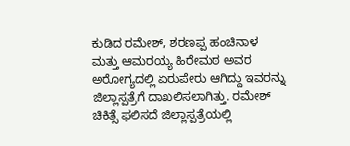ಕುಡಿದ ರಮೇಶ್, ಶರಣಪ್ಪ ಹಂಚಿನಾಳ ಮತ್ತು ಆಮರಯ್ಯ ಹಿರೇಮಠ ಅವರ ಅರೋಗ್ಯದಲ್ಲಿ ಏರುಪೇರು ಆಗಿದ್ದು ಇವರನ್ನು ಜಿಲ್ಲಾಸ್ಪತ್ರೆಗೆ ದಾಖಲಿಸಲಾಗಿತ್ತು. ರಮೇಶ್ ಚಿಕಿತ್ಸೆ ಫಲಿಸದೆ ಜಿಲ್ಲಾಸ್ಪತ್ರೆಯಲ್ಲಿ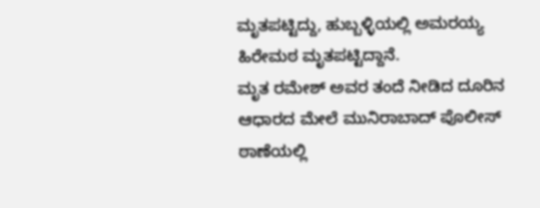ಮೃತಪಟ್ಟಿದ್ದು, ಹುಬ್ಬಳ್ಳಿಯಲ್ಲಿ ಅಮರಯ್ಯ ಹಿರೇಮಠ ಮೃತಪಟ್ಟಿದ್ದಾನೆ.
ಮೃತ ರಮೇಶ್ ಅವರ ತಂದೆ ನೀಡಿದ ದೂರಿನ ಆಧಾರದ ಮೇಲೆ ಮುನಿರಾಬಾದ್ ಪೊಲೀಸ್ ಠಾಣೆಯಲ್ಲಿ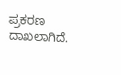ಪ್ರಕರಣ ದಾಖಲಾಗಿದೆ.